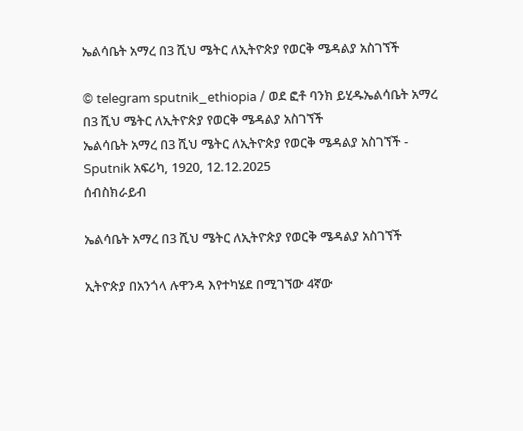ኤልሳቤት አማረ በ3 ሺህ ሜትር ለኢትዮጵያ የወርቅ ሜዳልያ አስገኘች

© telegram sputnik_ethiopia / ወደ ፎቶ ባንክ ይሂዱኤልሳቤት አማረ በ3 ሺህ ሜትር ለኢትዮጵያ የወርቅ ሜዳልያ አስገኘች
ኤልሳቤት አማረ በ3 ሺህ ሜትር ለኢትዮጵያ የወርቅ ሜዳልያ አስገኘች - Sputnik አፍሪካ, 1920, 12.12.2025
ሰብስክራይብ

ኤልሳቤት አማረ በ3 ሺህ ሜትር ለኢትዮጵያ የወርቅ ሜዳልያ አስገኘች

ኢትዮጵያ በአንጎላ ሉዋንዳ እየተካሄደ በሚገኘው 4ኛው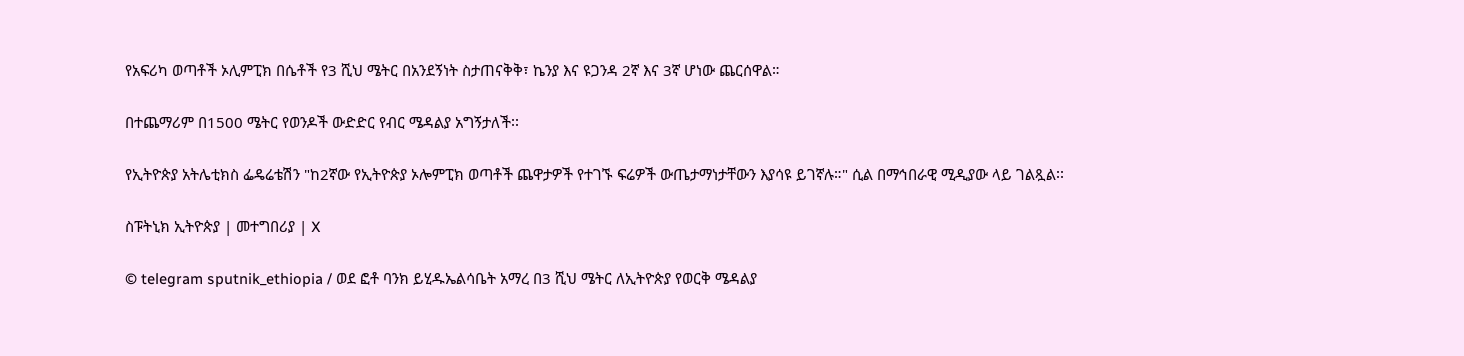የአፍሪካ ወጣቶች ኦሊምፒክ በሴቶች የ3 ሺህ ሜትር በአንደኝነት ስታጠናቅቅ፣ ኬንያ እና ዩጋንዳ 2ኛ እና 3ኛ ሆነው ጨርሰዋል።

በተጨማሪም በ1500 ሜትር የወንዶች ውድድር የብር ሜዳልያ አግኝታለች፡፡

የኢትዮጵያ አትሌቲክስ ፌዴሬቴሽን "ከ2ኛው የኢትዮጵያ ኦሎምፒክ ወጣቶች ጨዋታዎች የተገኙ ፍሬዎች ውጤታማነታቸውን እያሳዩ ይገኛሉ።" ሲል በማኅበራዊ ሚዲያው ላይ ገልጿል፡፡

ስፑትኒክ ኢትዮጵያ | መተግበሪያ | X

© telegram sputnik_ethiopia / ወደ ፎቶ ባንክ ይሂዱኤልሳቤት አማረ በ3 ሺህ ሜትር ለኢትዮጵያ የወርቅ ሜዳልያ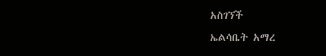አስገኘች
ኤልሳቤት አማረ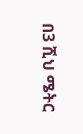በ3 ሺህ ሜትር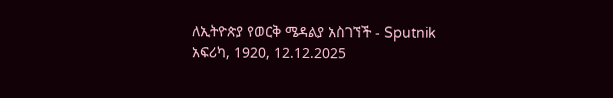ለኢትዮጵያ የወርቅ ሜዳልያ አስገኘች - Sputnik አፍሪካ, 1920, 12.12.2025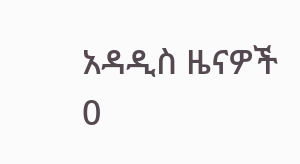አዳዲስ ዜናዎች
0